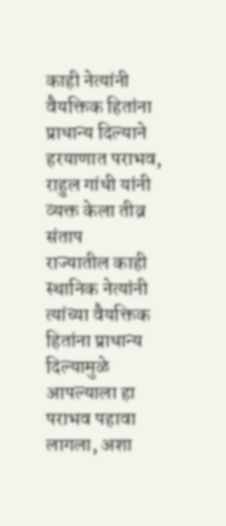काही नेत्यांनी वैयक्तिक हितांना प्राधान्य दिल्याने हरयाणात पराभव, राहुल गांधी यांनी व्यक्त केला तीव्र संताप
राज्यातील काही स्थानिक नेत्यांनी त्यांच्या वैयक्तिक हितांना प्राधान्य दिल्यामुळे आपल्याला हा पराभव पहावा लागला, अशा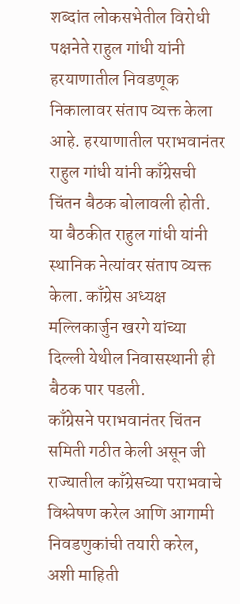शब्दांत लोकसभेतील विरोधी पक्षनेते राहुल गांधी यांनी हरयाणातील निवडणूक निकालावर संताप व्यक्त केला आहे. हरयाणातील पराभवानंतर राहुल गांधी यांनी काँग्रेसची चिंतन बैठक बोलावली होती. या बैठकीत राहुल गांधी यांनी स्थानिक नेत्यांवर संताप व्यक्त केला. काँग्रेस अध्यक्ष मल्लिकार्जुन खरगे यांच्या दिल्ली येथील निवासस्थानी ही बैठक पार पडली.
काँग्रेसने पराभवानंतर चिंतन समिती गठीत केली असून जी राज्यातील काँग्रेसच्या पराभवाचे विश्लेषण करेल आणि आगामी निवडणुकांची तयारी करेल, अशी माहिती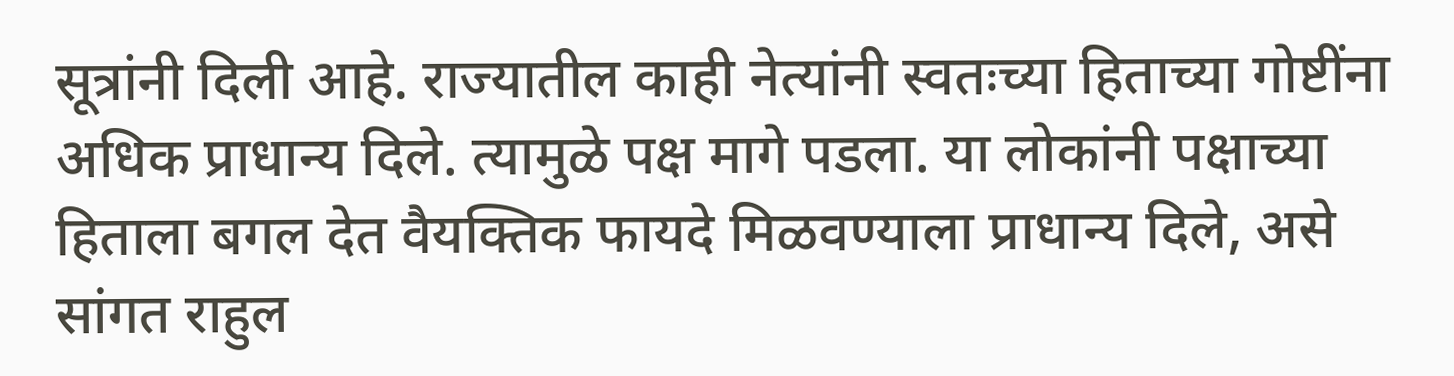सूत्रांनी दिली आहे. राज्यातील काही नेत्यांनी स्वतःच्या हिताच्या गोष्टींना अधिक प्राधान्य दिले. त्यामुळे पक्ष मागे पडला. या लोकांनी पक्षाच्या हिताला बगल देत वैयक्तिक फायदे मिळवण्याला प्राधान्य दिले, असे सांगत राहुल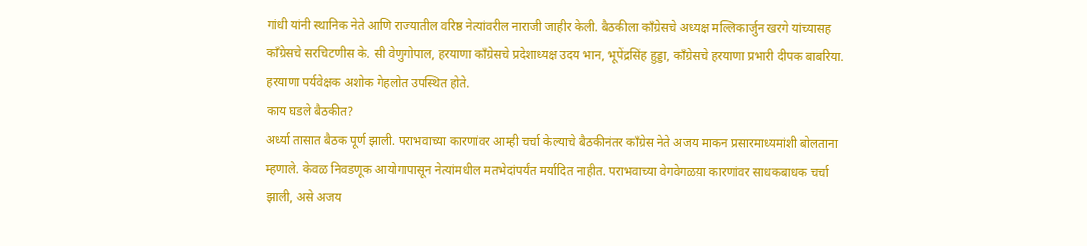गांधी यांनी स्थानिक नेते आणि राज्यातील वरिष्ठ नेत्यांवरील नाराजी जाहीर केली. बैठकीला काँग्रेसचे अध्यक्ष मल्लिकार्जुन खरगे यांच्यासह काँग्रेसचे सरचिटणीस के. सी वेणुगोपाल, हरयाणा काँग्रेसचे प्रदेशाध्यक्ष उदय भान, भूपेंद्रसिंह हुड्डा, काँग्रेसचे हरयाणा प्रभारी दीपक बाबरिया. हरयाणा पर्यवेक्षक अशोक गेहलोत उपस्थित होते.
काय घडले बैठकीत?
अर्ध्या तासात बैठक पूर्ण झाली. पराभवाच्या कारणांवर आम्ही चर्चा केल्याचे बैठकीनंतर काँग्रेस नेते अजय माकन प्रसारमाध्यमांशी बोलताना म्हणाले. केवळ निवडणूक आयोगापासून नेत्यांमधील मतभेदांपर्यंत मर्यादित नाहीत. पराभवाच्या वेगवेगळय़ा कारणांवर साधकबाधक चर्चा झाली, असे अजय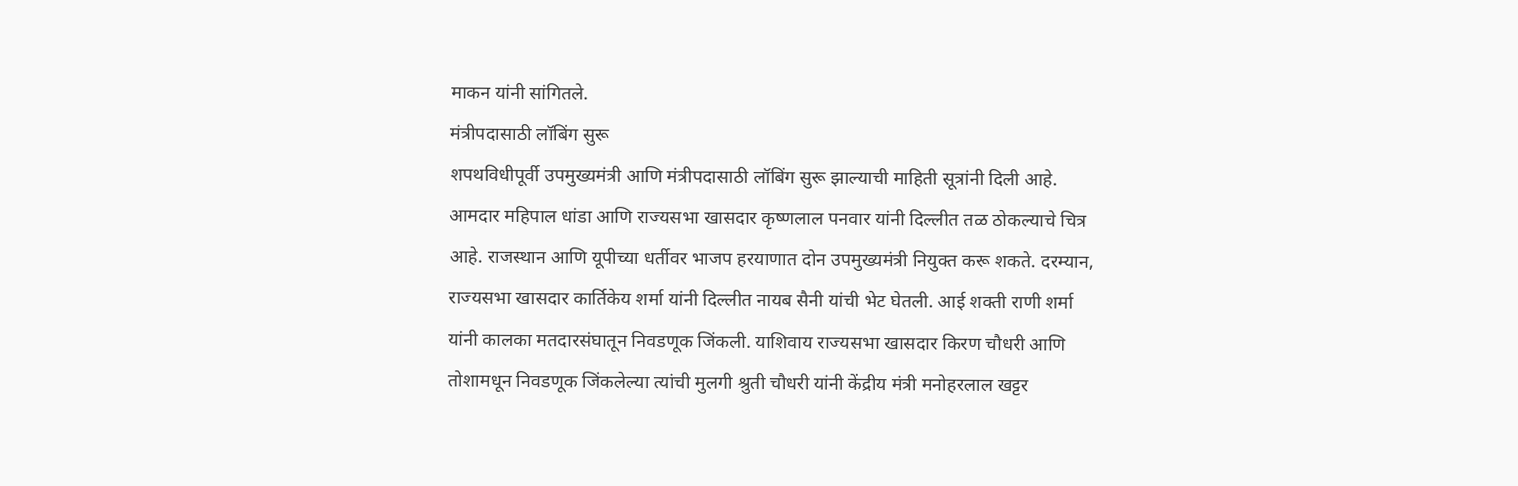माकन यांनी सांगितले.
मंत्रीपदासाठी लॉबिंग सुरू
शपथविधीपूर्वी उपमुख्यमंत्री आणि मंत्रीपदासाठी लॉबिंग सुरू झाल्याची माहिती सूत्रांनी दिली आहे. आमदार महिपाल धांडा आणि राज्यसभा खासदार कृष्णलाल पनवार यांनी दिल्लीत तळ ठोकल्याचे चित्र आहे. राजस्थान आणि यूपीच्या धर्तीवर भाजप हरयाणात दोन उपमुख्यमंत्री नियुक्त करू शकते. दरम्यान, राज्यसभा खासदार कार्तिकेय शर्मा यांनी दिल्लीत नायब सैनी यांची भेट घेतली. आई शक्ती राणी शर्मा यांनी कालका मतदारसंघातून निवडणूक जिंकली. याशिवाय राज्यसभा खासदार किरण चौधरी आणि तोशामधून निवडणूक जिंकलेल्या त्यांची मुलगी श्रुती चौधरी यांनी केंद्रीय मंत्री मनोहरलाल खट्टर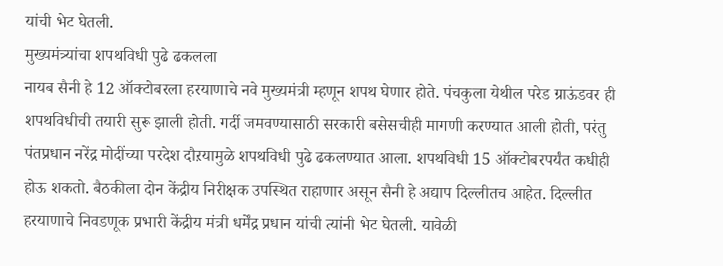यांची भेट घेतली.
मुख्यमंत्र्यांचा शपथविधी पुढे ढकलला
नायब सैनी हे 12 ऑक्टोबरला हरयाणाचे नवे मुख्यमंत्री म्हणून शपथ घेणार होते. पंचकुला येथील परेड ग्राऊंडवर ही शपथविधीची तयारी सुरू झाली होती. गर्दी जमवण्यासाठी सरकारी बसेसचीही मागणी करण्यात आली होती, परंतु पंतप्रधान नरेंद्र मोदींच्या परदेश दौऱयामुळे शपथविधी पुढे ढकलण्यात आला. शपथविधी 15 ऑक्टोबरपर्यंत कधीही होऊ शकतो. बैठकीला दोन केंद्रीय निरीक्षक उपस्थित राहाणार असून सैनी हे अद्याप दिल्लीतच आहेत. दिल्लीत हरयाणाचे निवडणूक प्रभारी केंद्रीय मंत्री धर्मेंद्र प्रधान यांची त्यांनी भेट घेतली. यावेळी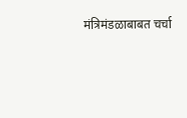मंत्रिमंडळाबाबत चर्चा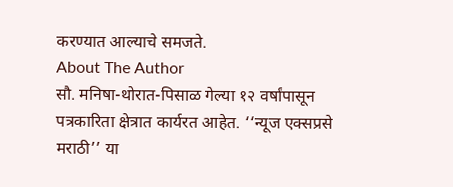करण्यात आल्याचे समजते.
About The Author
सौ. मनिषा-थोरात-पिसाळ गेल्या १२ वर्षांपासून पत्रकारिता क्षेत्रात कार्यरत आहेत. ‘‘न्यूज एक्सप्रसे मराठी’’ या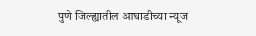पुणे जिल्ह्यातील आघाडीच्या न्यूज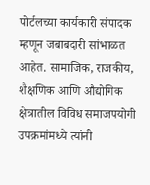पोर्टलच्या कार्यकारी संपादक म्हणून जबाबदारी सांभाळत आहेत. सामाजिक, राजकीय, शैक्षणिक आणि औद्योगिक क्षेत्रातील विविध समाजपयोगी उपक्रमांमध्ये त्यांनी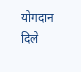योगदान दिले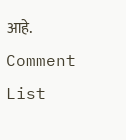आहे.
Comment List